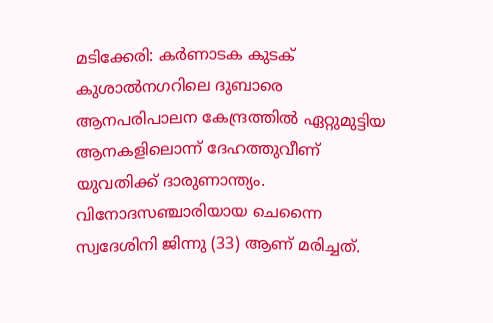മടിക്കേരി: കർണാടക കുടക് കുശാൽനഗറിലെ ദുബാരെ ആനപരിപാലന കേന്ദ്രത്തിൽ ഏറ്റുമുട്ടിയ ആനകളിലൊന്ന് ദേഹത്തുവീണ് യുവതിക്ക് ദാരുണാന്ത്യം. വിനോദസഞ്ചാരിയായ ചെന്നൈ സ്വദേശിനി ജിന്നു (33) ആണ് മരിച്ചത്.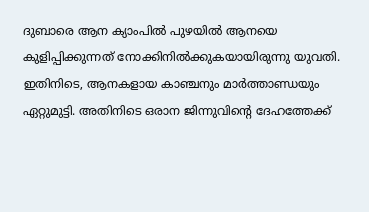ദുബാരെ ആന ക്യാംപിൽ പുഴയിൽ ആനയെ കുളിപ്പിക്കുന്നത് നോക്കിനിൽക്കുകയായിരുന്നു യുവതി. ഇതിനിടെ, ആനകളായ കാഞ്ചനും മാർത്താണ്ഡയും ഏറ്റുമുട്ടി. അതിനിടെ ഒരാന ജിന്നുവിന്റെ ദേഹത്തേക്ക്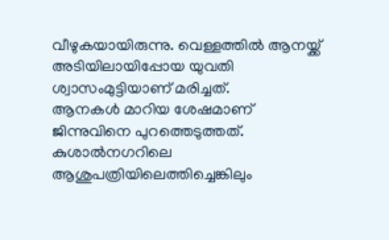വീഴുകയായിരുന്നു. വെള്ളത്തിൽ ആനയ്ക്ക് അടിയിലായിപ്പോയ യുവതി ശ്വാസംമുട്ടിയാണ് മരിച്ചത്.
ആനകൾ മാറിയ ശേഷമാണ് ജിന്നുവിനെ പുറത്തെടുത്തത്. കുശാൽനഗറിലെ ആശുപത്രിയിലെത്തിച്ചെങ്കിലും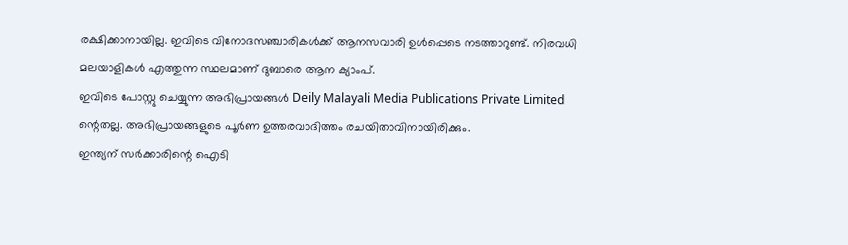രക്ഷിക്കാനായില്ല. ഇവിടെ വിനോദസഞ്ചാരികൾക്ക് ആനസവാരി ഉൾപ്പെടെ നടത്താറുണ്ട്. നിരവധി മലയാളികൾ എത്തുന്ന സ്ഥലമാണ് ദുബാരെ ആന ക്യാംപ്.
ഇവിടെ പോസ്റ്റു ചെയ്യുന്ന അഭിപ്രായങ്ങൾ Deily Malayali Media Publications Private Limited ന്റെതല്ല. അഭിപ്രായങ്ങളുടെ പൂർണ ഉത്തരവാദിത്തം രചയിതാവിനായിരിക്കും.
ഇന്ത്യന് സർക്കാരിന്റെ ഐടി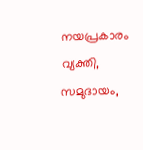നയപ്രകാരം വ്യക്തി, സമുദായം,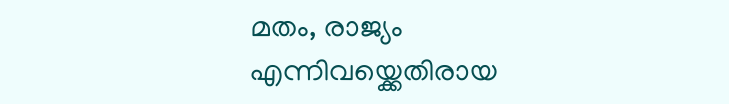മതം, രാജ്യം എന്നിവയ്ക്കെതിരായ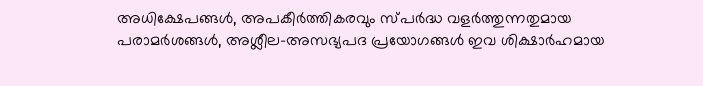അധിക്ഷേപങ്ങൾ, അപകീർത്തികരവും സ്പർദ്ധ വളർത്തുന്നതുമായ പരാമർശങ്ങൾ, അശ്ലീല-അസഭ്യപദ പ്രയോഗങ്ങൾ ഇവ ശിക്ഷാർഹമായ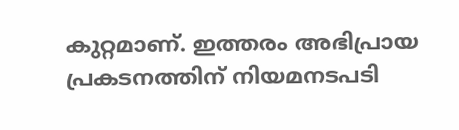കുറ്റമാണ്. ഇത്തരം അഭിപ്രായ പ്രകടനത്തിന് നിയമനടപടി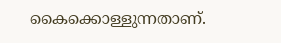കൈക്കൊള്ളുന്നതാണ്.